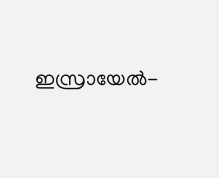ഇസ്രായേൽ-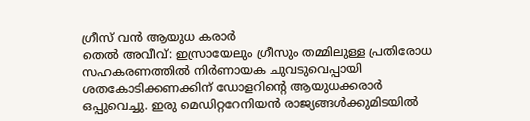ഗ്രീസ് വൻ ആയുധ കരാർ
തെൽ അവീവ്: ഇസ്രായേലും ഗ്രീസും തമ്മിലുള്ള പ്രതിരോധ സഹകരണത്തിൽ നിർണായക ചുവടുവെപ്പായി ശതകോടിക്കണക്കിന് ഡോളറിന്റെ ആയുധക്കരാർ ഒപ്പുവെച്ചു. ഇരു മെഡിറ്ററേനിയൻ രാജ്യങ്ങൾക്കുമിടയിൽ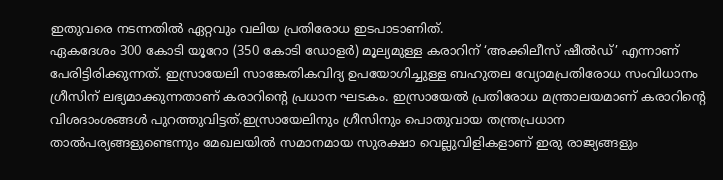ഇതുവരെ നടന്നതിൽ ഏറ്റവും വലിയ പ്രതിരോധ ഇടപാടാണിത്.
ഏകദേശം 300 കോടി യൂറോ (350 കോടി ഡോളർ) മൂല്യമുള്ള കരാറിന് ‘അക്കിലീസ് ഷീൽഡ്’ എന്നാണ് പേരിട്ടിരിക്കുന്നത്. ഇസ്രായേലി സാങ്കേതികവിദ്യ ഉപയോഗിച്ചുള്ള ബഹുതല വ്യോമപ്രതിരോധ സംവിധാനം ഗ്രീസിന് ലഭ്യമാക്കുന്നതാണ് കരാറിന്റെ പ്രധാന ഘടകം. ഇസ്രായേൽ പ്രതിരോധ മന്ത്രാലയമാണ് കരാറിന്റെ വിശദാംശങ്ങൾ പുറത്തുവിട്ടത്.ഇസ്രായേലിനും ഗ്രീസിനും പൊതുവായ തന്ത്രപ്രധാന താൽപര്യങ്ങളുണ്ടെന്നും മേഖലയിൽ സമാനമായ സുരക്ഷാ വെല്ലുവിളികളാണ് ഇരു രാജ്യങ്ങളും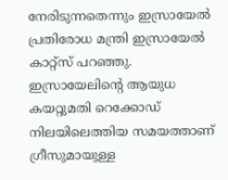നേരിടുന്നതെന്നും ഇസ്രായേൽ പ്രതിരോധ മന്ത്രി ഇസ്രായേൽ കാറ്റ്സ് പറഞ്ഞു.
ഇസ്രായേലിന്റെ ആയുധ കയറ്റുമതി റെക്കോഡ് നിലയിലെത്തിയ സമയത്താണ് ഗ്രീസുമായുള്ള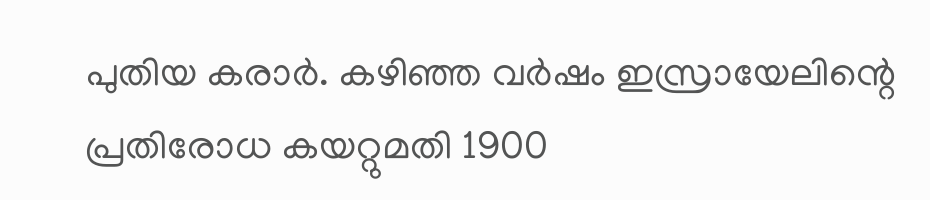പുതിയ കരാർ. കഴിഞ്ഞ വർഷം ഇസ്രായേലിന്റെ പ്രതിരോധ കയറ്റുമതി 1900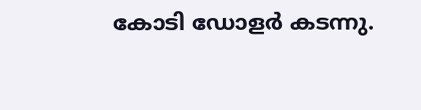കോടി ഡോളർ കടന്നു.